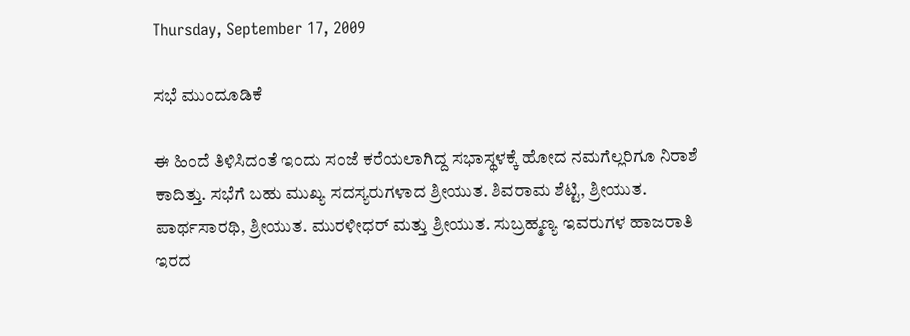Thursday, September 17, 2009

ಸಭೆ ಮುಂದೂಡಿಕೆ

ಈ ಹಿಂದೆ ತಿಳಿಸಿದಂತೆ ಇಂದು ಸಂಜೆ ಕರೆಯಲಾಗಿದ್ದ ಸಭಾಸ್ಥಳಕ್ಕೆ ಹೋದ ನಮಗೆಲ್ಲರಿಗೂ ನಿರಾಶೆ ಕಾದಿತ್ತು. ಸಭೆಗೆ ಬಹು ಮುಖ್ಯ ಸದಸ್ಯರುಗಳಾದ ಶ್ರೀಯುತ. ಶಿವರಾಮ ಶೆಟ್ಟಿ, ಶ್ರೀಯುತ. ಪಾರ್ಥಸಾರಥಿ, ಶ್ರೀಯುತ. ಮುರಳೀಧರ್ ಮತ್ತು ಶ್ರೀಯುತ. ಸುಬ್ರಹ್ಮಣ್ಯ ಇವರುಗಳ ಹಾಜರಾತಿ ಇರದ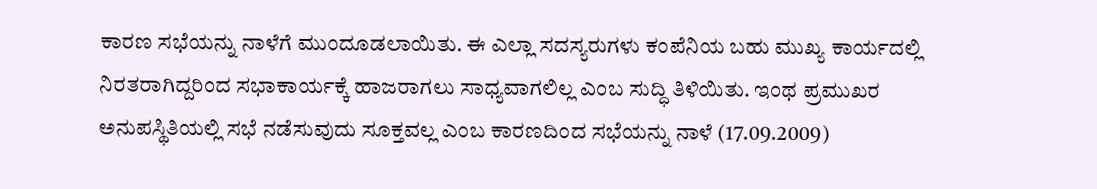ಕಾರಣ ಸಭೆಯನ್ನು ನಾಳೆಗೆ ಮುಂದೂಡಲಾಯಿತು. ಈ ಎಲ್ಲಾ ಸದಸ್ಯರುಗಳು ಕಂಪೆನಿಯ ಬಹು ಮುಖ್ಯ ಕಾರ್ಯದಲ್ಲಿ ನಿರತರಾಗಿದ್ದರಿಂದ ಸಭಾಕಾರ್ಯಕ್ಕೆ ಹಾಜರಾಗಲು ಸಾಧ್ಯವಾಗಲಿಲ್ಲ ಎಂಬ ಸುದ್ಧಿ ತಿಳಿಯಿತು. ಇಂಥ ಪ್ರಮುಖರ ಅನುಪಸ್ಥಿತಿಯಲ್ಲಿ ಸಭೆ ನಡೆಸುವುದು ಸೂಕ್ತವಲ್ಲ ಎಂಬ ಕಾರಣದಿಂದ ಸಭೆಯನ್ನು ನಾಳೆ (17.09.2009)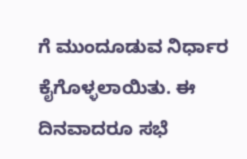ಗೆ ಮುಂದೂಡುವ ನಿರ್ಧಾರ ಕೈಗೊಳ್ಳಲಾಯಿತು. ಈ ದಿನವಾದರೂ ಸಭೆ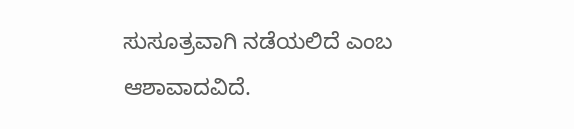ಸುಸೂತ್ರವಾಗಿ ನಡೆಯಲಿದೆ ಎಂಬ ಆಶಾವಾದವಿದೆ.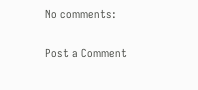No comments:

Post a Comment